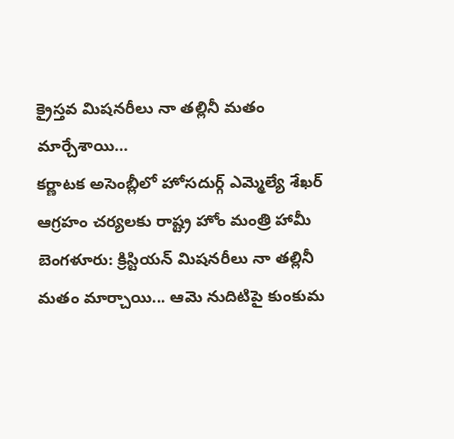క్రైస్తవ మిషనరీలు నా తల్లినీ మతం మార్చేశాయి…
కర్ణాటక అసెంబ్లీలో హోసదుర్గ్ ఎమ్మెల్యే శేఖర్ ఆగ్రహం చర్యలకు రాష్ట్ర హోం మంత్రి హామీ బెంగళూరు: క్రిస్టియన్ మిషనరీలు నా తల్లినీ మతం మార్చాయి... ఆమె నుదిటిపై కుంకుమ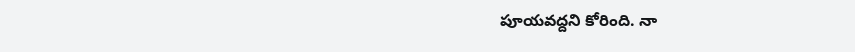పూయవద్దని కోరింది. నా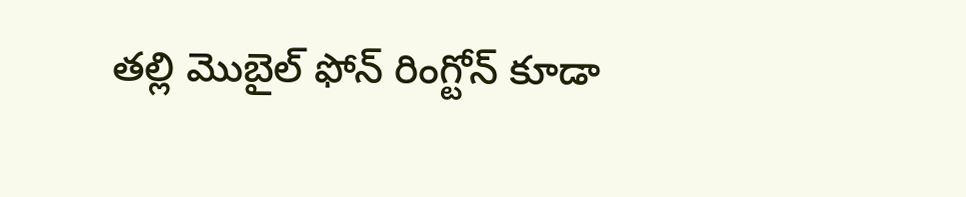తల్లి మొబైల్ ఫోన్ రింగ్టోన్ కూడా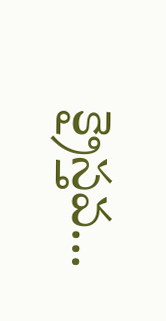క్రైస్తవ...